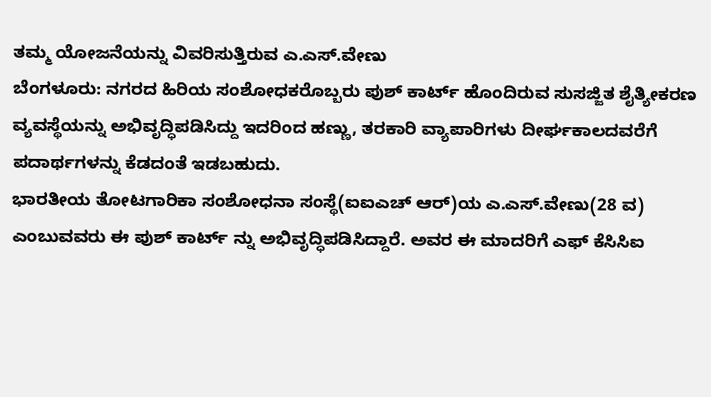ತಮ್ಮ ಯೋಜನೆಯನ್ನು ವಿವರಿಸುತ್ತಿರುವ ಎ.ಎಸ್.ವೇಣು
ಬೆಂಗಳೂರು: ನಗರದ ಹಿರಿಯ ಸಂಶೋಧಕರೊಬ್ಬರು ಪುಶ್ ಕಾರ್ಟ್ ಹೊಂದಿರುವ ಸುಸಜ್ಜಿತ ಶೈತ್ಯೀಕರಣ ವ್ಯವಸ್ಥೆಯನ್ನು ಅಭಿವೃದ್ಧಿಪಡಿಸಿದ್ದು ಇದರಿಂದ ಹಣ್ಣು, ತರಕಾರಿ ವ್ಯಾಪಾರಿಗಳು ದೀರ್ಘಕಾಲದವರೆಗೆ ಪದಾರ್ಥಗಳನ್ನು ಕೆಡದಂತೆ ಇಡಬಹುದು.
ಭಾರತೀಯ ತೋಟಗಾರಿಕಾ ಸಂಶೋಧನಾ ಸಂಸ್ಥೆ(ಐಐಎಚ್ ಆರ್)ಯ ಎ.ಎಸ್.ವೇಣು(28 ವ) ಎಂಬುವವರು ಈ ಪುಶ್ ಕಾರ್ಟ್ ನ್ನು ಅಭಿವೃದ್ಧಿಪಡಿಸಿದ್ದಾರೆ. ಅವರ ಈ ಮಾದರಿಗೆ ಎಫ್ ಕೆಸಿಸಿಐ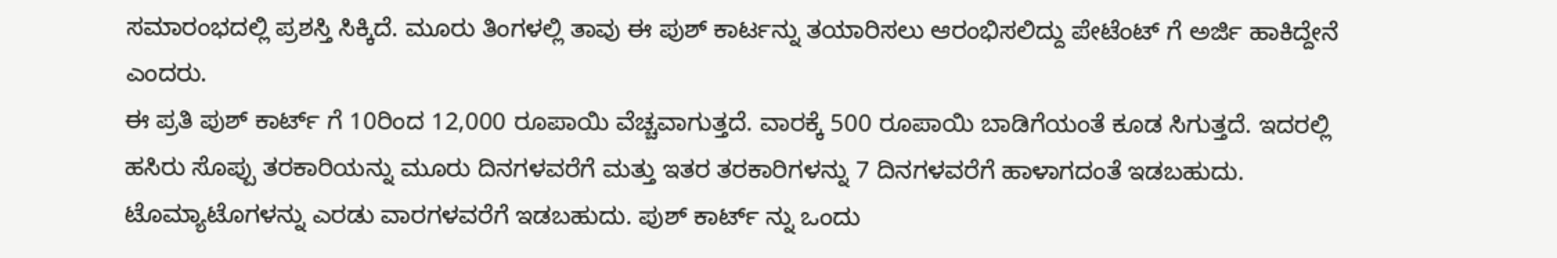ಸಮಾರಂಭದಲ್ಲಿ ಪ್ರಶಸ್ತಿ ಸಿಕ್ಕಿದೆ. ಮೂರು ತಿಂಗಳಲ್ಲಿ ತಾವು ಈ ಪುಶ್ ಕಾರ್ಟನ್ನು ತಯಾರಿಸಲು ಆರಂಭಿಸಲಿದ್ದು ಪೇಟೆಂಟ್ ಗೆ ಅರ್ಜಿ ಹಾಕಿದ್ದೇನೆ ಎಂದರು.
ಈ ಪ್ರತಿ ಪುಶ್ ಕಾರ್ಟ್ ಗೆ 10ರಿಂದ 12,000 ರೂಪಾಯಿ ವೆಚ್ಚವಾಗುತ್ತದೆ. ವಾರಕ್ಕೆ 500 ರೂಪಾಯಿ ಬಾಡಿಗೆಯಂತೆ ಕೂಡ ಸಿಗುತ್ತದೆ. ಇದರಲ್ಲಿ ಹಸಿರು ಸೊಪ್ಪು ತರಕಾರಿಯನ್ನು ಮೂರು ದಿನಗಳವರೆಗೆ ಮತ್ತು ಇತರ ತರಕಾರಿಗಳನ್ನು 7 ದಿನಗಳವರೆಗೆ ಹಾಳಾಗದಂತೆ ಇಡಬಹುದು. ಟೊಮ್ಯಾಟೊಗಳನ್ನು ಎರಡು ವಾರಗಳವರೆಗೆ ಇಡಬಹುದು. ಪುಶ್ ಕಾರ್ಟ್ ನ್ನು ಒಂದು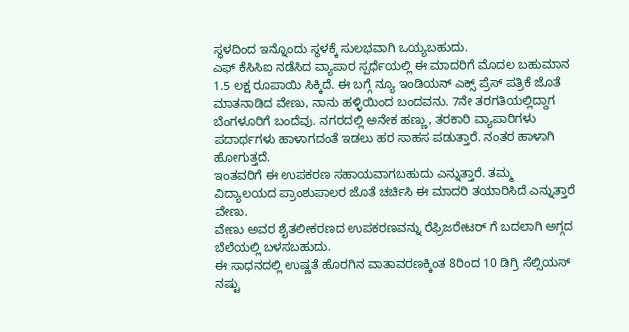ಸ್ಥಳದಿಂದ ಇನ್ನೊಂದು ಸ್ಥಳಕ್ಕೆ ಸುಲಭವಾಗಿ ಒಯ್ಯಬಹುದು.
ಎಫ್ ಕೆಸಿಸಿಐ ನಡೆಸಿದ ವ್ಯಾಪಾರ ಸ್ಪರ್ಧೆಯಲ್ಲಿ ಈ ಮಾದರಿಗೆ ಮೊದಲ ಬಹುಮಾನ 1.5 ಲಕ್ಷ ರೂಪಾಯಿ ಸಿಕ್ಕಿದೆ. ಈ ಬಗ್ಗೆ ನ್ಯೂ ಇಂಡಿಯನ್ ಎಕ್ಸ್ ಪ್ರೆಸ್ ಪತ್ರಿಕೆ ಜೊತೆ ಮಾತನಾಡಿದ ವೇಣು, ನಾನು ಹಳ್ಳಿಯಿಂದ ಬಂದವನು. 7ನೇ ತರಗತಿಯಲ್ಲಿದ್ದಾಗ ಬೆಂಗಳೂರಿಗೆ ಬಂದೆವು. ನಗರದಲ್ಲಿ ಅನೇಕ ಹಣ್ಣು, ತರಕಾರಿ ವ್ಯಾಪಾರಿಗಳು ಪದಾರ್ಥಗಳು ಹಾಳಾಗದಂತೆ ಇಡಲು ಹರ ಸಾಹಸ ಪಡುತ್ತಾರೆ. ನಂತರ ಹಾಳಾಗಿ ಹೋಗುತ್ತದೆ.
ಇಂತವರಿಗೆ ಈ ಉಪಕರಣ ಸಹಾಯವಾಗಬಹುದು ಎನ್ನುತ್ತಾರೆ. ತಮ್ಮ ವಿದ್ಯಾಲಯದ ಪ್ರಾಂಶುಪಾಲರ ಜೊತೆ ಚರ್ಚಿಸಿ ಈ ಮಾದರಿ ತಯಾರಿಸಿದೆ ಎನ್ನುತ್ತಾರೆ ವೇಣು.
ವೇಣು ಅವರ ಶೈತಲೀಕರಣದ ಉಪಕರಣವನ್ನು ರೆಫ್ರಿಜರೇಟರ್ ಗೆ ಬದಲಾಗಿ ಅಗ್ಗದ ಬೆಲೆಯಲ್ಲಿ ಬಳಸಬಹುದು.
ಈ ಸಾಧನದಲ್ಲಿ ಉಷ್ಣತೆ ಹೊರಗಿನ ವಾತಾವರಣಕ್ಕಿಂತ 8ರಿಂದ 10 ಡಿಗ್ರಿ ಸೆಲ್ಸಿಯಸ್ ನಷ್ಟು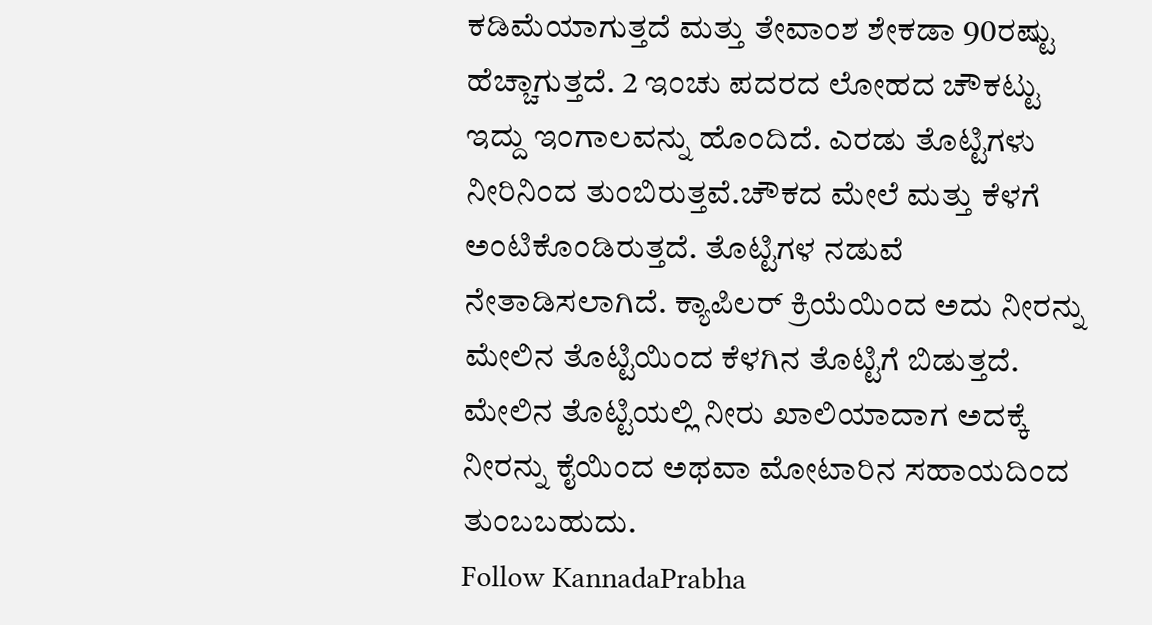ಕಡಿಮೆಯಾಗುತ್ತದೆ ಮತ್ತು ತೇವಾಂಶ ಶೇಕಡಾ 90ರಷ್ಟು ಹೆಚ್ಚಾಗುತ್ತದೆ. 2 ಇಂಚು ಪದರದ ಲೋಹದ ಚೌಕಟ್ಟು ಇದ್ದು ಇಂಗಾಲವನ್ನು ಹೊಂದಿದೆ. ಎರಡು ತೊಟ್ಟಿಗಳು ನೀರಿನಿಂದ ತುಂಬಿರುತ್ತವೆ.ಚೌಕದ ಮೇಲೆ ಮತ್ತು ಕೆಳಗೆ ಅಂಟಿಕೊಂಡಿರುತ್ತದೆ. ತೊಟ್ಟಿಗಳ ನಡುವೆ ನೇತಾಡಿಸಲಾಗಿದೆ. ಕ್ಯಾಪಿಲರ್ ಕ್ರಿಯೆಯಿಂದ ಅದು ನೀರನ್ನು ಮೇಲಿನ ತೊಟ್ಟಿಯಿಂದ ಕೆಳಗಿನ ತೊಟ್ಟಿಗೆ ಬಿಡುತ್ತದೆ. ಮೇಲಿನ ತೊಟ್ಟಿಯಲ್ಲಿ ನೀರು ಖಾಲಿಯಾದಾಗ ಅದಕ್ಕೆ ನೀರನ್ನು ಕೈಯಿಂದ ಅಥವಾ ಮೋಟಾರಿನ ಸಹಾಯದಿಂದ ತುಂಬಬಹುದು.
Follow KannadaPrabha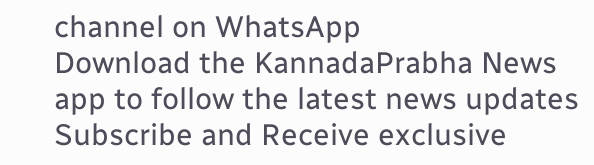channel on WhatsApp
Download the KannadaPrabha News app to follow the latest news updates
Subscribe and Receive exclusive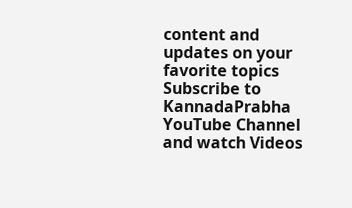content and updates on your favorite topics
Subscribe to KannadaPrabha YouTube Channel and watch Videos